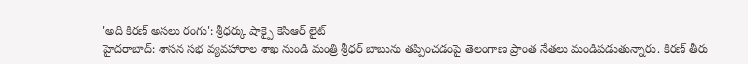'అది కిరణ్ అసలు రంగు': శ్రీధర్కు షాక్పై కెసిఆర్ లైట్
హైదరాబాద్: శాసన సభ వ్యవహారాల శాఖ నుండి మంత్రి శ్రీధర్ బాబును తప్పించడంపై తెలంగాణ ప్రాంత నేతలు మండిపడుతున్నారు. కిరణ్ తీరు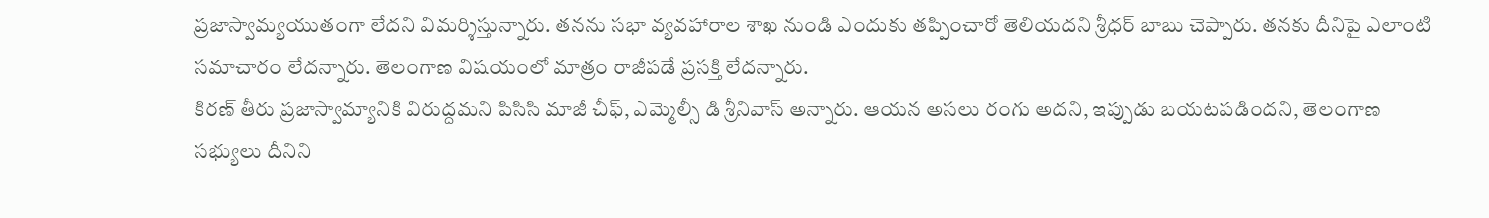ప్రజాస్వామ్యయుతంగా లేదని విమర్శిస్తున్నారు. తనను సభా వ్యవహారాల శాఖ నుండి ఎందుకు తప్పించారో తెలియదని శ్రీధర్ బాబు చెప్పారు. తనకు దీనిపై ఎలాంటి సమాచారం లేదన్నారు. తెలంగాణ విషయంలో మాత్రం రాజీపడే ప్రసక్తి లేదన్నారు.
కిరణ్ తీరు ప్రజాస్వామ్యానికి విరుద్దమని పిసిసి మాజీ చీఫ్, ఎమ్మెల్సీ డి శ్రీనివాస్ అన్నారు. ఆయన అసలు రంగు అదని, ఇప్పుడు బయటపడిందని, తెలంగాణ సభ్యులు దీనిని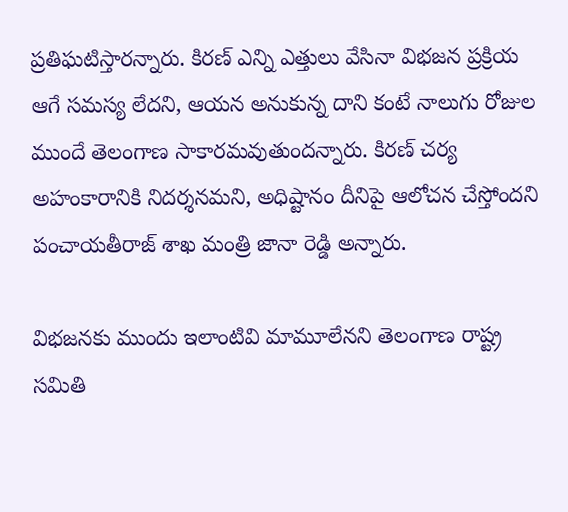ప్రతిఘటిస్తారన్నారు. కిరణ్ ఎన్ని ఎత్తులు వేసినా విభజన ప్రక్రియ ఆగే సమస్య లేదని, ఆయన అనుకున్న దాని కంటే నాలుగు రోజుల ముందే తెలంగాణ సాకారమవుతుందన్నారు. కిరణ్ చర్య అహంకారానికి నిదర్శనమని, అధిష్టానం దీనిపై ఆలోచన చేస్తోందని పంచాయతీరాజ్ శాఖ మంత్రి జానా రెడ్డి అన్నారు.

విభజనకు ముందు ఇలాంటివి మామూలేనని తెలంగాణ రాష్ట్ర సమితి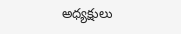అధ్యక్షులు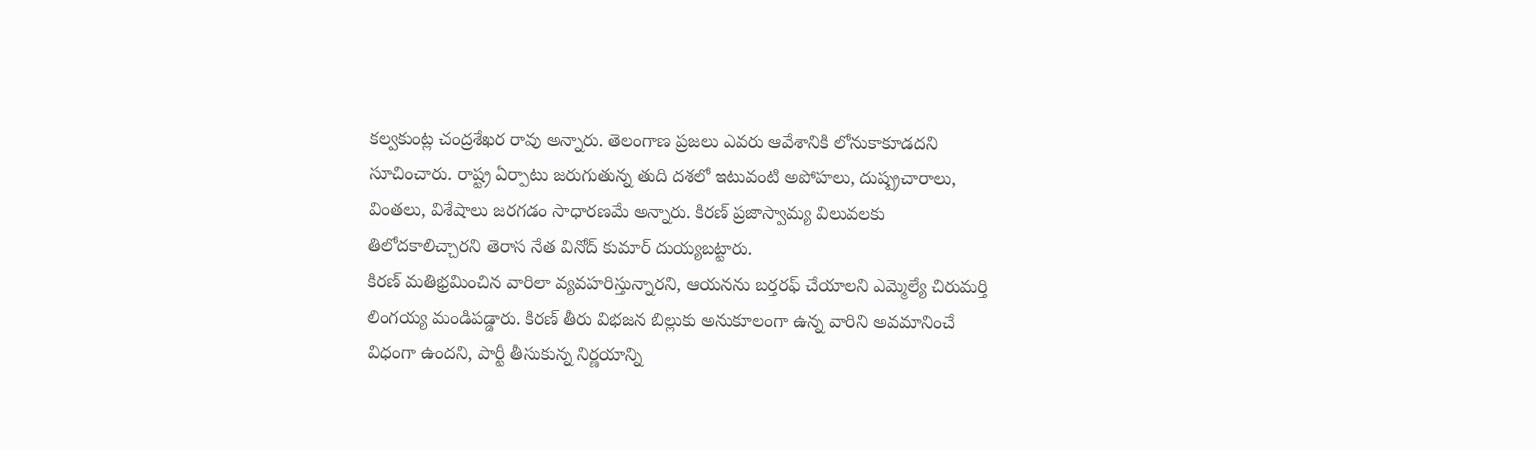కల్వకుంట్ల చంద్రశేఖర రావు అన్నారు. తెలంగాణ ప్రజలు ఎవరు ఆవేశానికి లోనుకాకూడదని సూచించారు. రాష్ట్ర ఏర్పాటు జరుగుతున్న తుది దశలో ఇటువంటి అపోహలు, దుష్ప్రచారాలు, వింతలు, విశేషాలు జరగడం సాధారణమే అన్నారు. కిరణ్ ప్రజాస్వామ్య విలువలకు తిలోదకాలిచ్చారని తెరాస నేత వినోద్ కుమార్ దుయ్యబట్టారు.
కిరణ్ మతిభ్రమించిన వారిలా వ్యవహరిస్తున్నారని, ఆయనను బర్తరఫ్ చేయాలని ఎమ్మెల్యే చిరుమర్తి లింగయ్య మండిపడ్డారు. కిరణ్ తీరు విభజన బిల్లుకు అనుకూలంగా ఉన్న వారిని అవమానించే విధంగా ఉందని, పార్టీ తీసుకున్న నిర్ణయాన్ని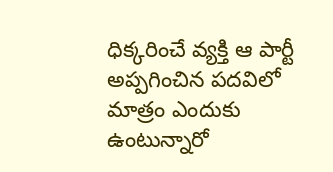ధిక్కరించే వ్యక్తి ఆ పార్టీ అప్పగించిన పదవిలో మాత్రం ఎందుకు ఉంటున్నారో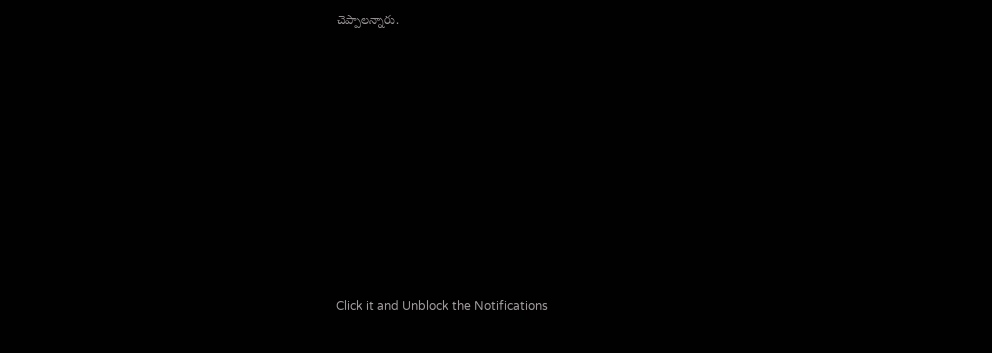చెప్పాలన్నారు.












Click it and Unblock the Notifications